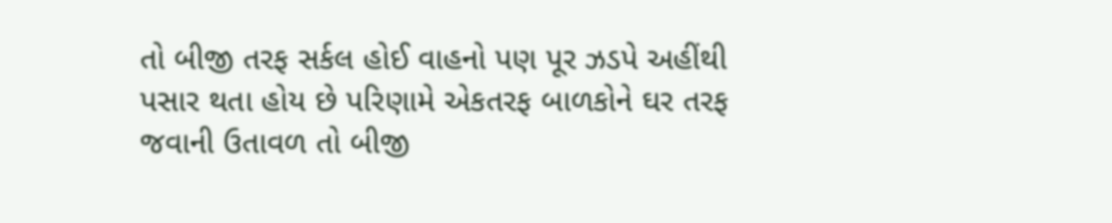તો બીજી તરફ સર્કલ હોઈ વાહનો પણ પૂર ઝડપે અહીંથી પસાર થતા હોય છે પરિણામે એકતરફ બાળકોને ઘર તરફ જવાની ઉતાવળ તો બીજી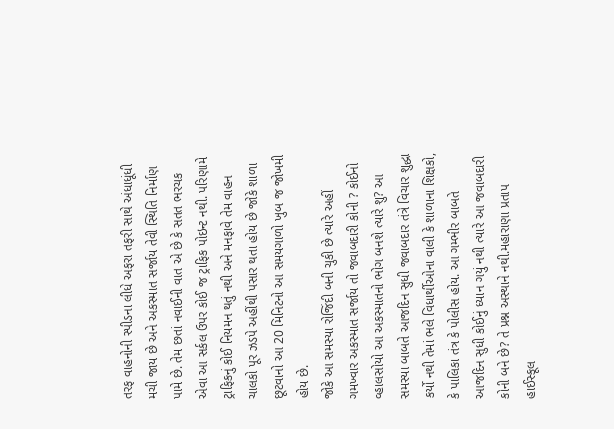તરફ વાહનોની સ્પીડના લીધે અફરા તફરી સાથે અંધાધૂંધી મચી જાય છે અને અકસ્માત સર્જાય તેવી સ્થિતિ નિર્માણ પામે છે. તેમ છતાં નવાઈની વાત એ છે કે સતત ભરચક એવા આ સર્કલ ઉપર કોઈ જ ટ્રાફિક પોઇન્ટ નથી. પરિણામે ટ્રાફિકનું કોઈ નિયમન થતું નથી અને મનફાવે તેમ વાહન ચાલકો પૂર ઝડપે અહીંથી પસાર થતા હોય છે જોકે શાળા છૂટવાનો આ 20 મિનિટનો આ સમયગાળો ખુબ જ જોખમી હોય છે.
જોકે આ સમસ્યા રોજિંદી બની ચુકી છે ત્યારે અહીં ગમખ્વાર અકસ્માત સર્જાય તો જવાબદારી કોની ? કોઈનો વ્હાલસોયો આ અકસ્માતનો ભોગ બનશે ત્યારે શુ? આ સમસ્યા બાબતે આજદિન સુધી જવાબદાર તંત્રે વિચાર શુદ્ધા કર્યો નથી તેમાં ભલે વિધાર્થીઓના વાલી કે શાળાના શિક્ષકો, કે પાલિકા તંત્ર કે પોલીસ હોય. આ ગમ્ભીર બાબતે આજદિન સુધી કોઈનું ધ્યાન ગયું નથી ત્યારે આ જવાબદારી કોની બને છે? તે પ્રશ્ન અસ્થાને નથી.મહારાણા પ્રતાપ હાઈસ્કૂલ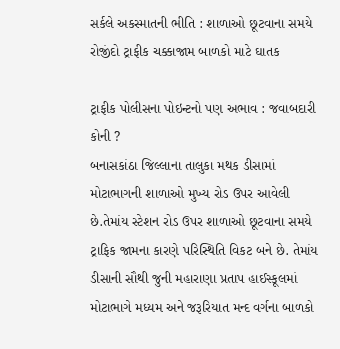સર્કલે અકસ્માતની ભીતિ : શાળાઓ છૂટવાના સમયે રોજીંદો ટ્રાફીક ચક્કાજામ બાળકો માટે ઘાતક

ટ્રાફીક પોલીસના પોઇન્ટનો પણ અભાવ : જવાબદારી કોની ?
બનાસકાંઠા જિલ્લાના તાલુકા મથક ડીસામાં મોટાભાગની શાળાઓ મુખ્ય રોડ ઉપર આવેલી છે.તેમાંય સ્ટેશન રોડ ઉપર શાળાઓ છૂટવાના સમયે ટ્રાફિક જામના કારણે પરિસ્થિતિ વિકટ બને છે. તેમાંય ડીસાની સૌથી જુની મહારાણા પ્રતાપ હાઈસ્કૂલમાં મોટાભાગે મધ્યમ અને જરૂરિયાત મન્દ વર્ગના બાળકો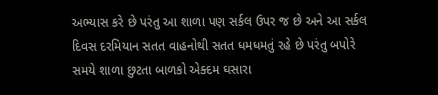અભ્યાસ કરે છે પરંતુ આ શાળા પણ સર્કલ ઉપર જ છે અને આ સર્કલ દિવસ દરમિયાન સતત વાહનોથી સતત ધમધમતું રહે છે પરંતુ બપોરે સમયે શાળા છુટતા બાળકો એક્દમ ઘસારા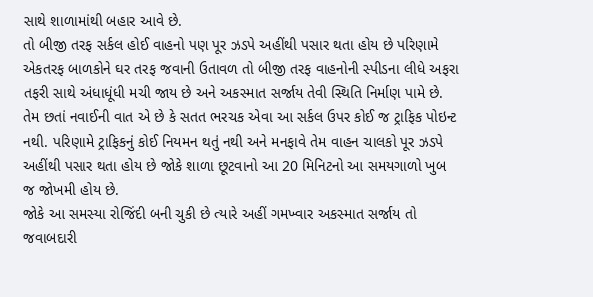સાથે શાળામાંથી બહાર આવે છે.
તો બીજી તરફ સર્કલ હોઈ વાહનો પણ પૂર ઝડપે અહીંથી પસાર થતા હોય છે પરિણામે એકતરફ બાળકોને ઘર તરફ જવાની ઉતાવળ તો બીજી તરફ વાહનોની સ્પીડના લીધે અફરા તફરી સાથે અંધાધૂંધી મચી જાય છે અને અકસ્માત સર્જાય તેવી સ્થિતિ નિર્માણ પામે છે. તેમ છતાં નવાઈની વાત એ છે કે સતત ભરચક એવા આ સર્કલ ઉપર કોઈ જ ટ્રાફિક પોઇન્ટ નથી. પરિણામે ટ્રાફિકનું કોઈ નિયમન થતું નથી અને મનફાવે તેમ વાહન ચાલકો પૂર ઝડપે અહીંથી પસાર થતા હોય છે જોકે શાળા છૂટવાનો આ 20 મિનિટનો આ સમયગાળો ખુબ જ જોખમી હોય છે.
જોકે આ સમસ્યા રોજિંદી બની ચુકી છે ત્યારે અહીં ગમખ્વાર અકસ્માત સર્જાય તો જવાબદારી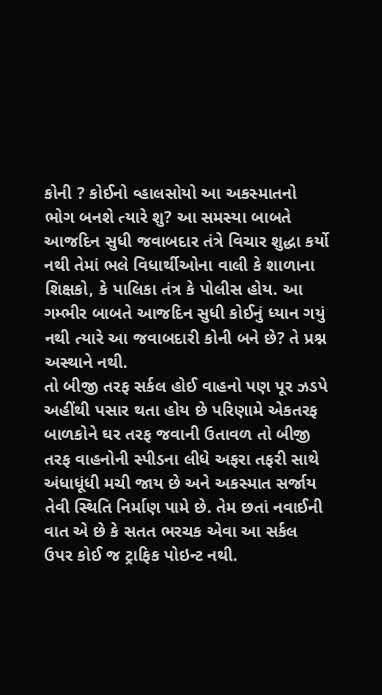કોની ? કોઈનો વ્હાલસોયો આ અકસ્માતનો ભોગ બનશે ત્યારે શુ? આ સમસ્યા બાબતે આજદિન સુધી જવાબદાર તંત્રે વિચાર શુદ્ધા કર્યો નથી તેમાં ભલે વિધાર્થીઓના વાલી કે શાળાના શિક્ષકો, કે પાલિકા તંત્ર કે પોલીસ હોય. આ ગમ્ભીર બાબતે આજદિન સુધી કોઈનું ધ્યાન ગયું નથી ત્યારે આ જવાબદારી કોની બને છે? તે પ્રશ્ન અસ્થાને નથી.
તો બીજી તરફ સર્કલ હોઈ વાહનો પણ પૂર ઝડપે અહીંથી પસાર થતા હોય છે પરિણામે એકતરફ બાળકોને ઘર તરફ જવાની ઉતાવળ તો બીજી તરફ વાહનોની સ્પીડના લીધે અફરા તફરી સાથે અંધાધૂંધી મચી જાય છે અને અકસ્માત સર્જાય તેવી સ્થિતિ નિર્માણ પામે છે. તેમ છતાં નવાઈની વાત એ છે કે સતત ભરચક એવા આ સર્કલ ઉપર કોઈ જ ટ્રાફિક પોઇન્ટ નથી.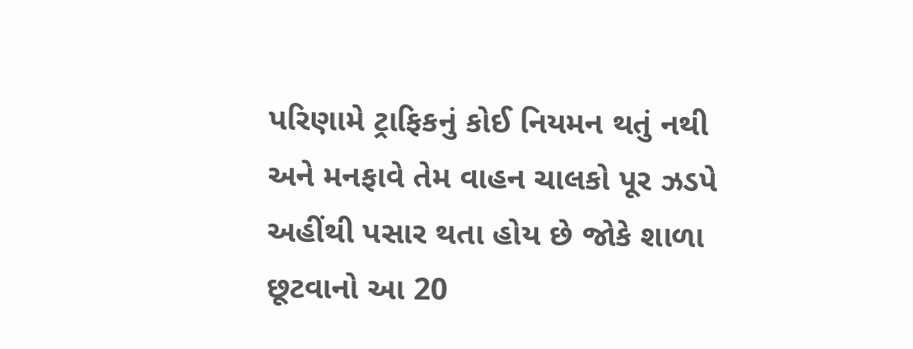પરિણામે ટ્રાફિકનું કોઈ નિયમન થતું નથી અને મનફાવે તેમ વાહન ચાલકો પૂર ઝડપે અહીંથી પસાર થતા હોય છે જોકે શાળા છૂટવાનો આ 20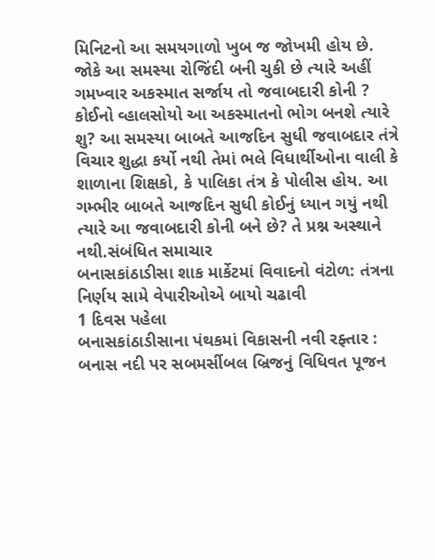મિનિટનો આ સમયગાળો ખુબ જ જોખમી હોય છે.
જોકે આ સમસ્યા રોજિંદી બની ચુકી છે ત્યારે અહીં ગમખ્વાર અકસ્માત સર્જાય તો જવાબદારી કોની ? કોઈનો વ્હાલસોયો આ અકસ્માતનો ભોગ બનશે ત્યારે શુ? આ સમસ્યા બાબતે આજદિન સુધી જવાબદાર તંત્રે વિચાર શુદ્ધા કર્યો નથી તેમાં ભલે વિધાર્થીઓના વાલી કે શાળાના શિક્ષકો, કે પાલિકા તંત્ર કે પોલીસ હોય. આ ગમ્ભીર બાબતે આજદિન સુધી કોઈનું ધ્યાન ગયું નથી ત્યારે આ જવાબદારી કોની બને છે? તે પ્રશ્ન અસ્થાને નથી.સંબંધિત સમાચાર
બનાસકાંઠાડીસા શાક માર્કેટમાં વિવાદનો વંટોળ: તંત્રના નિર્ણય સામે વેપારીઓએ બાયો ચઢાવી
1 દિવસ પહેલા
બનાસકાંઠાડીસાના પંથકમાં વિકાસની નવી રફ્તાર : બનાસ નદી પર સબમર્સીબલ બ્રિજનું વિધિવત પૂજન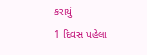કરાયું
1 દિવસ પહેલા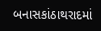બનાસકાંઠાથરાદમાં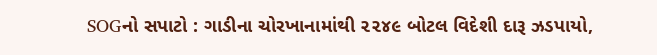SOGનો સપાટો : ગાડીના ચોરખાનામાંથી ૨૨૪૯ બોટલ વિદેશી દારૂ ઝડપાયો,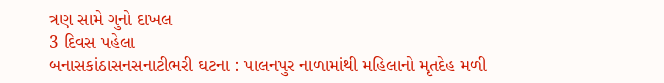ત્રણ સામે ગુનો દાખલ
3 દિવસ પહેલા
બનાસકાંઠાસનસનાટીભરી ઘટના : પાલનપુર નાળામાંથી મહિલાનો મૃતદેહ મળી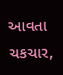આવતા ચકચાર,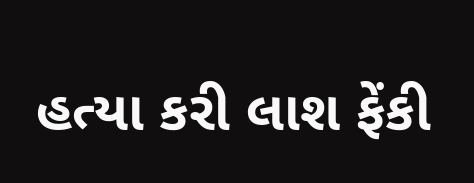હત્યા કરી લાશ ફેંકી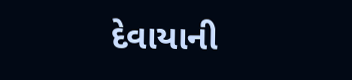દેવાયાની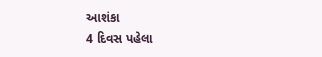આશંકા
4 દિવસ પહેલા